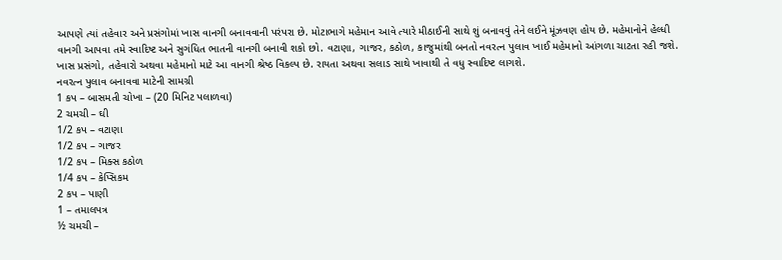આપણે ત્યાં તહેવાર અને પ્રસંગોમાં ખાસ વાનગી બનાવવાની પરંપરા છે. મોટાભાગે મહેમાન આવે ત્યારે મીઠાઈની સાથે શું બનાવવું તેને લઈને મૂંઝવણ હોય છે. મહેમાનોને હેલ્ધી વાનગી આપવા તમે સ્વાદિષ્ટ અને સુગંધિત ભાતની વાનગી બનાવી શકો છો. વટાણા, ગાજર, કઠોળ, કાજુમાંથી બનતો નવરત્ન પુલાવ ખાઈ મહેમાનો આંગળા ચાટતા રહી જશે. ખાસ પ્રસંગો, તહેવારો અથવા મહેમાનો માટે આ વાનગી શ્રેષ્ઠ વિકલ્પ છે. રાયતા અથવા સલાડ સાથે ખાવાથી તે વધુ સ્વાદિષ્ટ લાગશે.
નવરત્ન પુલાવ બનાવવા માટેની સામગ્રી
1 કપ – બાસમતી ચોખા – (20 મિનિટ પલાળવા)
2 ચમચી – ઘી
1/2 કપ – વટાણા
1/2 કપ – ગાજર
1/2 કપ – મિક્સ કઠોળ
1/4 કપ – કેપ્સિકમ
2 કપ – પાણી
1 – તમાલપત્ર
½ ચમચી –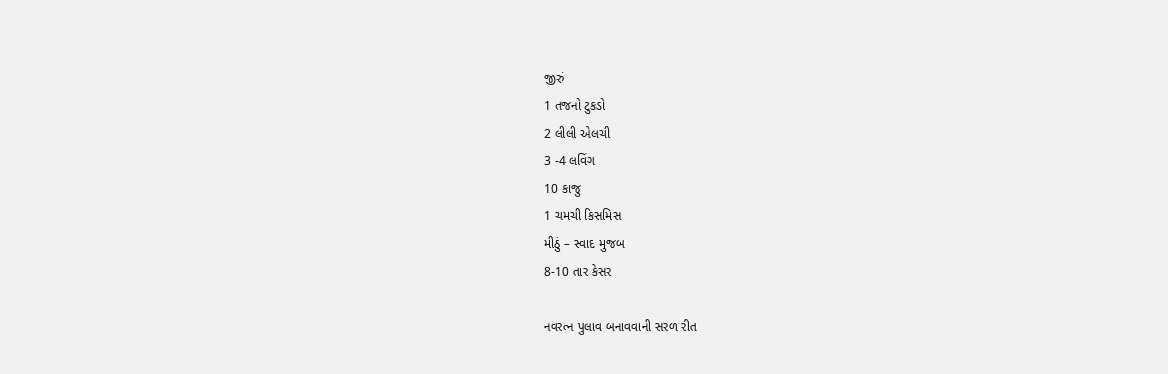જીરું
1 તજનો ટુકડો
2 લીલી એલચી
3 -4 લવિંગ
10 કાજુ
1 ચમચી કિસમિસ
મીઠું – સ્વાદ મુજબ
8-10 તાર કેસર

નવરત્ન પુલાવ બનાવવાની સરળ રીત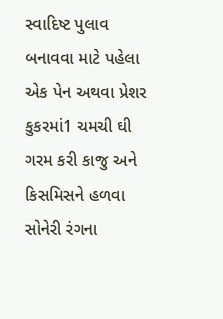સ્વાદિષ્ટ પુલાવ બનાવવા માટે પહેલા એક પેન અથવા પ્રેશર કુકરમાં1 ચમચી ઘી ગરમ કરી કાજુ અને કિસમિસને હળવા સોનેરી રંગના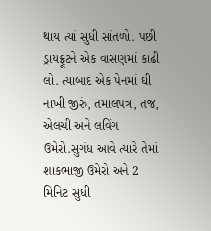થાય ત્યાં સુધી સાંતળો. પછી ડ્રાયફ્રૂટને એક વાસણમાં કાઢી લો. ત્યાબાદ એક પેનમાં ઘી નાખી જીરું, તમાલપત્ર, તજ, એલચી અને લવિંગ ઉમેરો.સુગંધ આવે ત્યારે તેમાં શાકભાજી ઉમેરો અને 2 મિનિટ સુધી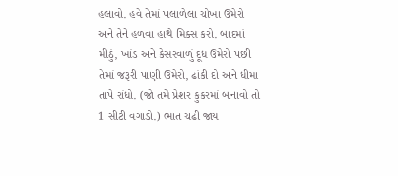હલાવો. હવે તેમાં પલાળેલા ચોખા ઉમેરો અને તેને હળવા હાથે મિક્સ કરો. બાદમાં મીઠું, ખાંડ અને કેસરવાળું દૂધ ઉમેરો પછી તેમાં જરૂરી પાણી ઉમેરો, ઢાંકી દો અને ધીમા તાપે રાંધો. (જો તમે પ્રેશર કુકરમાં બનાવો તો 1 સીટી વગાડો.) ભાત ચઢી જાય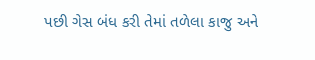પછી ગેસ બંધ કરી તેમાં તળેલા કાજુ અને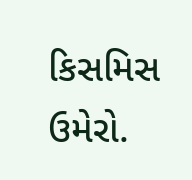કિસમિસ ઉમેરો.